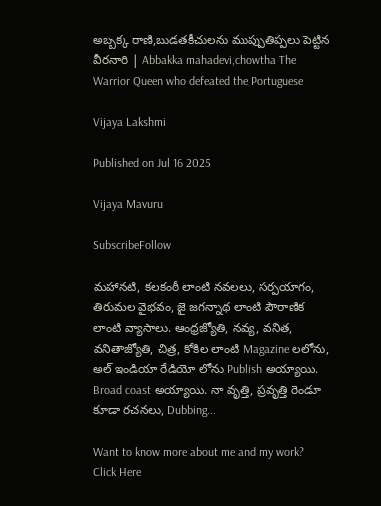అబ్బక్క రాణి,బుడతకీచులను ముప్పుతిప్పలు పెట్టిన వీరనారి | Abbakka mahadevi,chowtha The Warrior Queen who defeated the Portuguese

Vijaya Lakshmi

Published on Jul 16 2025

Vijaya Mavuru

SubscribeFollow

మహానటి, కలకంఠీ లాంటి నవలలు, సర్పయాగం, తిరుమల వైభవం, జై జగన్నాథ లాంటి పౌరాణిక లాంటి వ్యాసాలు. ఆంధ్రజ్యోతి, నవ్య, వనిత, వనితాజ్యోతి, చిత్ర, కోకిల లాంటి Magazine లలోను, అల్ ఇండియా రేడియో లోను Publish అయ్యాయి. Broad coast అయ్యాయి. నా వృత్తి, ప్రవృత్తి రెండూ కూడా రచనలు, Dubbing...

Want to know more about me and my work?
Click Here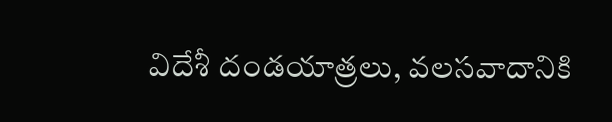విదేశీ దండయాత్రలు, వలసవాదానికి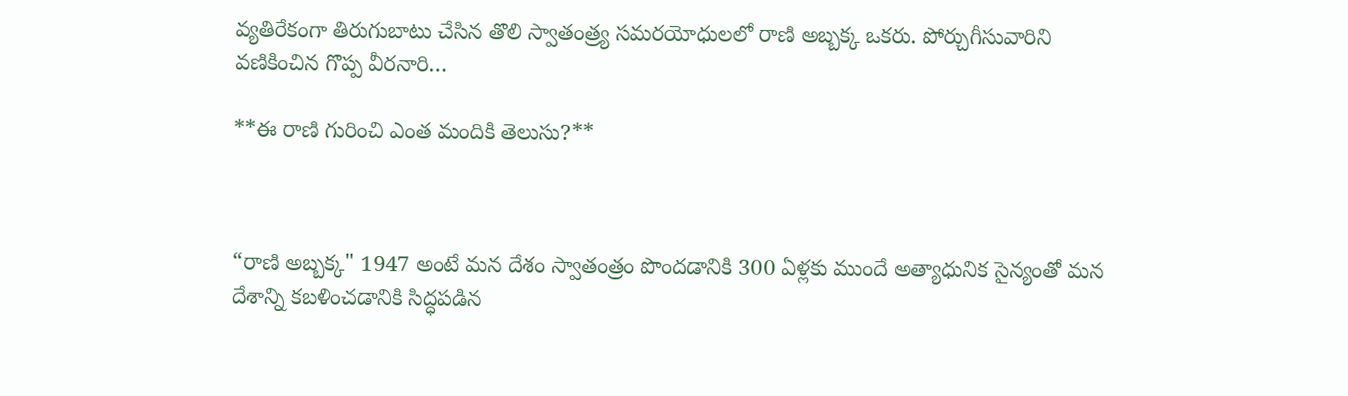వ్యతిరేకంగా తిరుగుబాటు చేసిన తొలి స్వాతంత్ర్య సమరయోధులలో రాణి అబ్బక్క ఒకరు. పోర్చుగీసువారిని వణికించిన గొప్ప వీరనారి…

**ఈ రాణి గురించి ఎంత మందికి తెలుసు?**



“రాణి అబ్బక్క" 1947 అంటే మన దేశం స్వాతంత్రం పొందడానికి 300 ఏళ్లకు ముందే అత్యాధునిక సైన్యంతో మన దేశాన్ని కబళించడానికి సిద్ధపడిన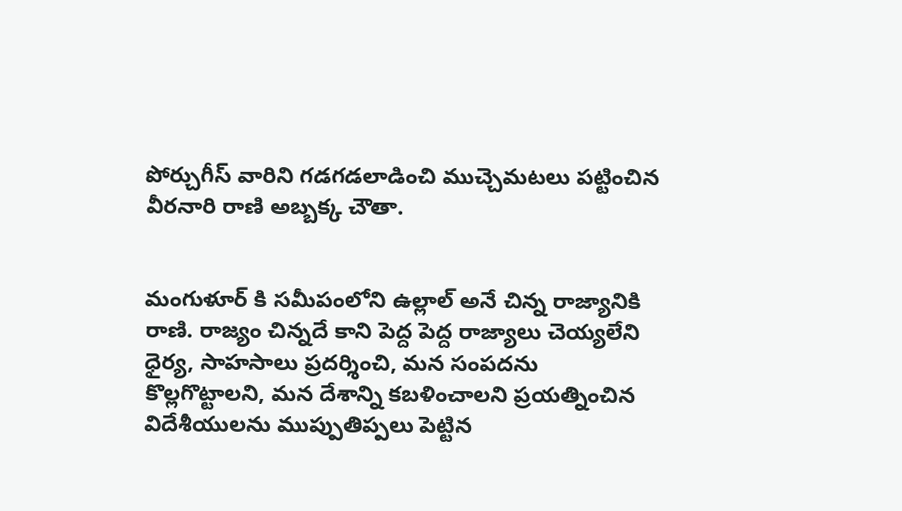పోర్చుగీస్ వారిని గడగడలాడించి ముచ్చెమటలు పట్టించిన వీరనారి రాణి అబ్బక్క చౌతా.


మంగుళూర్ కి సమీపంలోని ఉల్లాల్ అనే చిన్న రాజ్యానికి రాణి. రాజ్యం చిన్నదే కాని పెద్ద పెద్ద రాజ్యాలు చెయ్యలేని ధైర్య, సాహసాలు ప్రదర్శించి, మన సంపదను కొల్లగొట్టాలని, మన దేశాన్ని కబళించాలని ప్రయత్నించిన విదేశీయులను ముప్పుతిప్పలు పెట్టిన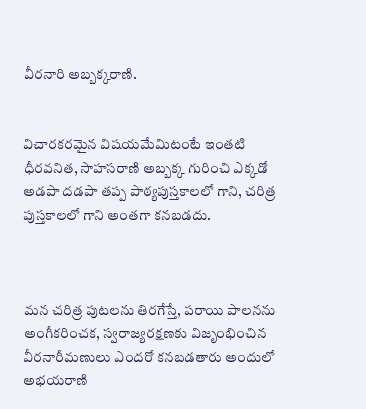వీరనారి అబ్బక్కరాణి.


విచారకరమైన విషయమేమిటంటే ఇంతటి ధీరవనిత, సాహసరాణి అబ్బక్క గురించి ఎక్కడో అడపా దడపా తప్ప పాఠ్యపుస్తకాలలో గాని, చరిత్ర పుస్తకాలలో గాని అంతగా కనబడదు.



మన చరిత్ర పుటలను తిరగేస్తే, పరాయి పాలనను అంగీకరించక, స్వరాజ్యరక్షణకు విజృంభించిన వీరనారీమణులు ఎందరో కనబడతారు అందులో అభయరాణి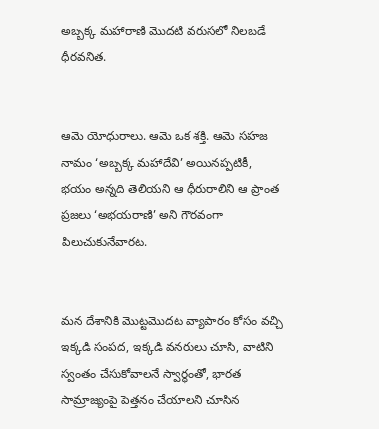అబ్బక్క మహారాణి మొదటి వరుసలో నిలబడే ధీరవనిత.


ఆమె యోధురాలు. ఆమె ఒక శక్తి. ఆమె సహజ నామం ‘అబ్బక్క మహాదేవి’ అయినప్పటికీ, భయం అన్నది తెలియని ఆ ధీరురాలిని ఆ ప్రాంత ప్రజలు ‘అభయరాణి’ అని గౌరవంగా పిలుచుకునేవారట.


మన దేశానికి మొట్టమొదట వ్యాపారం కోసం వచ్చి ఇక్కడి సంపద, ఇక్కడి వనరులు చూసి, వాటిని స్వంతం చేసుకోవాలనే స్వార్థంతో, భారత సామ్రాజ్యంపై పెత్తనం చేయాలని చూసిన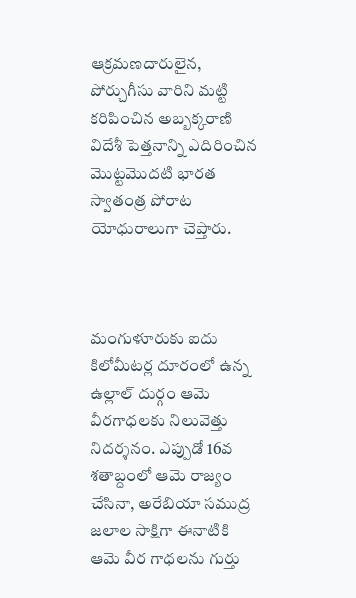ఆక్రమణదారులైన, పోర్చుగీసు వారిని మట్టి కరిపించిన అబ్బక్కరాణి విదేశీ పెత్తనాన్ని ఎదిరించిన మొట్టమొదటి భారత స్వాతంత్ర పోరాట యోధురాలుగా చెప్తారు.



మంగుళూరుకు ఐదు కిలోమీటర్ల దూరంలో ఉన్న ఉల్లాల్ దుర్గం ఆమె వీరగాధలకు నిలువెత్తు నిదర్శనం. ఎప్పుడో 16వ శతాబ్దంలో ఆమె రాజ్యం చేసినా, అరేబియా సముద్ర జలాల సాక్షిగా ఈనాటికి ఆమె వీర గాధలను గుర్తు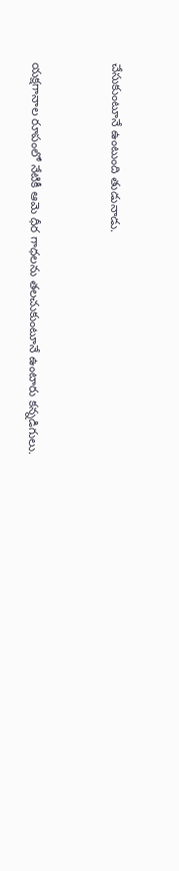చేసుకుంటూనే ఉంటుంది తుడునాడు.


యక్షగానాల రూపంలో నేటికీ ఆమె ధీర గాధలను తలచుకుంటూనే ఉంటారు కన్నడిగులు.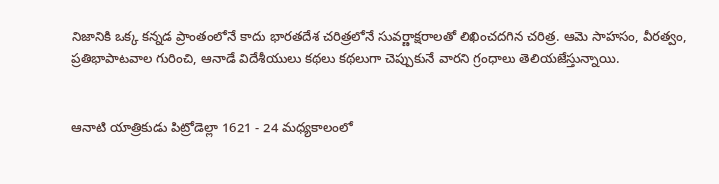నిజానికి ఒక్క కన్నడ ప్రాంతంలోనే కాదు భారతదేశ చరిత్రలోనే సువర్ణాక్షరాలతో లిఖించదగిన చరిత్ర. ఆమె సాహసం, వీరత్వం, ప్రతిభాపాటవాల గురించి, ఆనాడే విదేశీయులు కథలు కథలుగా చెప్పుకునే వారని గ్రంధాలు తెలియజేస్తున్నాయి.


ఆనాటి యాత్రికుడు పిట్రోడెల్లా 1621 - 24 మధ్యకాలంలో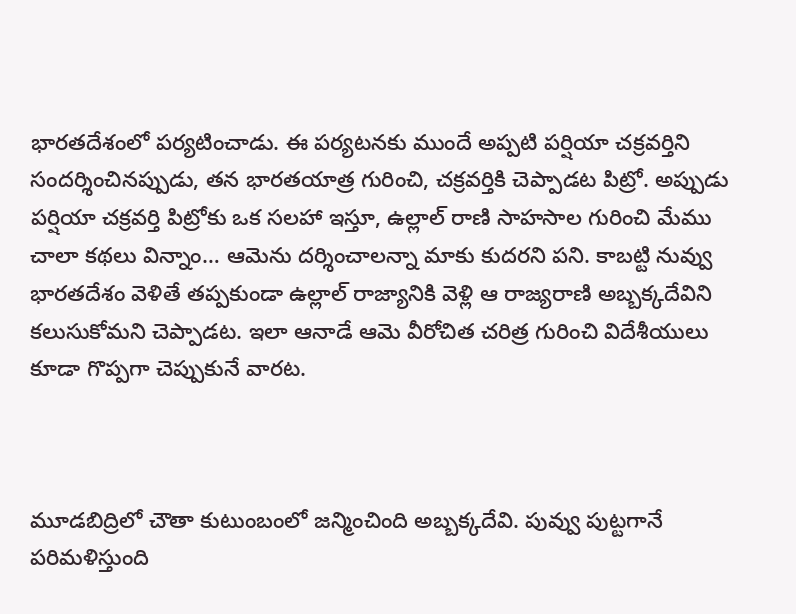భారతదేశంలో పర్యటించాడు. ఈ పర్యటనకు ముందే అప్పటి పర్షియా చక్రవర్తిని సందర్శించినప్పుడు, తన భారతయాత్ర గురించి, చక్రవర్తికి చెప్పాడట పిట్రో. అప్పుడు పర్షియా చక్రవర్తి పిట్రోకు ఒక సలహా ఇస్తూ, ఉల్లాల్ రాణి సాహసాల గురించి మేము చాలా కథలు విన్నాం… ఆమెను దర్శించాలన్నా మాకు కుదరని పని. కాబట్టి నువ్వు భారతదేశం వెళితే తప్పకుండా ఉల్లాల్ రాజ్యానికి వెళ్లి ఆ రాజ్యరాణి అబ్బక్కదేవిని కలుసుకోమని చెప్పాడట. ఇలా ఆనాడే ఆమె వీరోచిత చరిత్ర గురించి విదేశీయులు కూడా గొప్పగా చెప్పుకునే వారట.



మూడబిద్రిలో చౌతా కుటుంబంలో జన్మించింది అబ్బక్కదేవి. పువ్వు పుట్టగానే పరిమళిస్తుంది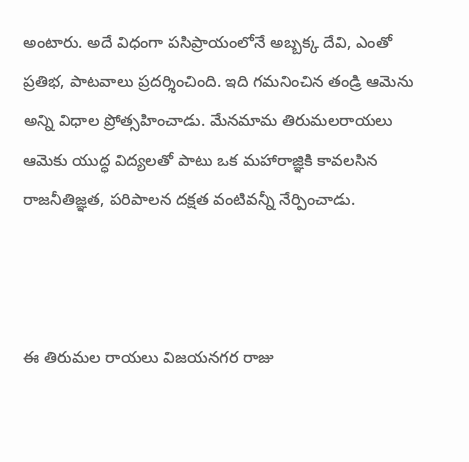అంటారు. అదే విధంగా పసిప్రాయంలోనే అబ్బక్క దేవి, ఎంతో ప్రతిభ, పాటవాలు ప్రదర్శించింది. ఇది గమనించిన తండ్రి ఆమెను అన్ని విధాల ప్రోత్సహించాడు. మేనమామ తిరుమలరాయలు ఆమెకు యుద్ధ విద్యలతో పాటు ఒక మహారాజ్ఞికి కావలసిన రాజనీతిజ్ఞత, పరిపాలన దక్షత వంటివన్నీ నేర్పించాడు.



ఈ తిరుమల రాయలు విజయనగర రాజు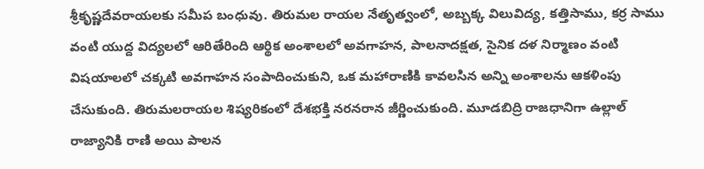శ్రీకృష్ణదేవరాయలకు సమీప బంధువు. తిరుమల రాయల నేతృత్వంలో, అబ్బక్క విలువిద్య, కత్తిసాము, కర్ర సాము వంటి యుద్ద విద్యలలో ఆరితేరింది ఆర్థిక అంశాలలో అవగాహన, పాలనాదక్షత, సైనిక దళ నిర్మాణం వంటి విషయాలలో చక్కటి అవగాహన సంపాదించుకుని, ఒక మహారాణికి కావలసిన అన్ని అంశాలను ఆకళింపు చేసుకుంది. తిరుమలరాయల శిష్యరికంలో దేశభక్తి నరనరాన జీర్ణించుకుంది. మూడబిద్రి రాజధానిగా ఉల్లాల్ రాజ్యానికి రాణి అయి పాలన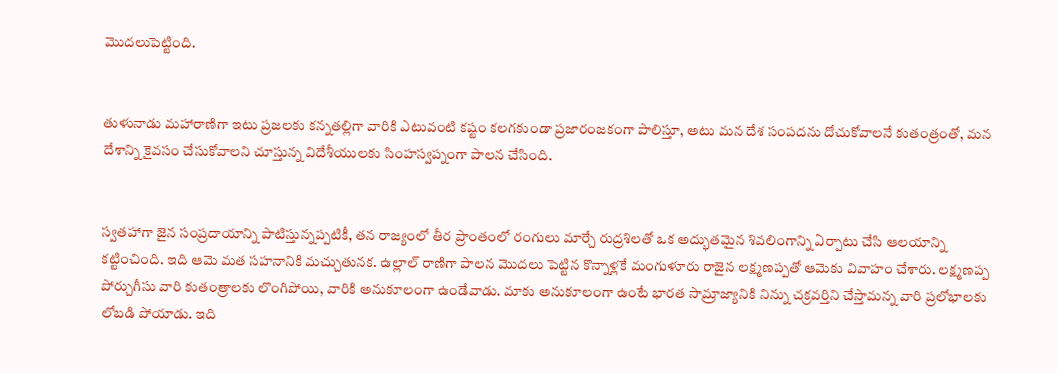మొదలుపెట్టింది.


తుళునాడు మహారాణిగా ఇటు ప్రజలకు కన్నతల్లిగా వారికి ఎటువంటి కష్టం కలగకుండా ప్రజారంజకంగా పాలిస్తూ, అటు మన దేశ సంపదను దోచుకోవాలనే కుతంత్రంతో, మన దేశాన్ని కైవసం చేసుకోవాలని చూస్తున్న విదేశీయులకు సింహస్వప్నంగా పాలన చేసింది.


స్వతహాగా జైన సంప్రదాయాన్ని పాటిస్తున్నప్పటికీ, తన రాజ్యంలో తీర ప్రాంతంలో రంగులు మార్చే రుద్రశిలతో ఒక అద్భుతమైన శివలింగాన్ని ఏర్పాటు చేసి ఆలయాన్ని కట్టించింది. ఇది ఆమె మత సహనానికి మచ్చుతునక. ఉల్లాల్ రాణిగా పాలన మొదలు పెట్టిన కొన్నాళ్లకే మంగుళూరు రాజైన లక్ష్మణప్పతో ఆమెకు వివాహం చేశారు. లక్ష్మణప్ప పోర్చుగీసు వారి కుతంత్రాలకు లొంగిపోయి, వారికి అనుకూలంగా ఉండేవాడు. మాకు అనుకూలంగా ఉంటే భారత సామ్రాజ్యానికి నిన్ను చక్రవర్తిని చేస్తామన్న వారి ప్రలోభాలకు లోబడి పోయాడు. ఇది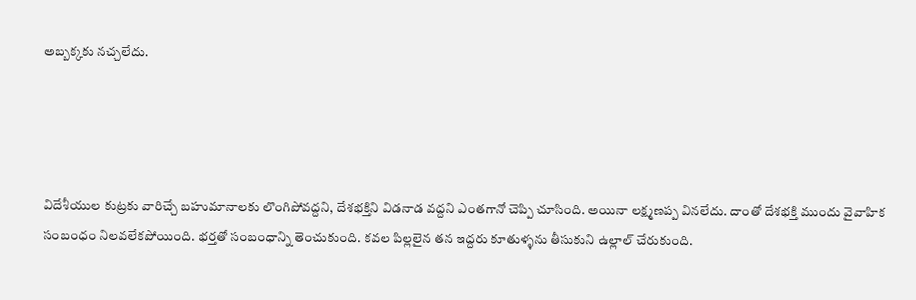అబ్బక్కకు నచ్చలేదు.




విదేశీయుల కుట్రకు వారిచ్చే బహుమానాలకు లొంగిపోవద్దని, దేశభక్తిని విడనాడ వద్దని ఎంతగానో చెప్పి చూసింది. అయినా లక్ష్మణప్ప వినలేదు. దాంతో దేశభక్తి ముందు వైవాహిక సంబంధం నిలవలేకపోయింది. భర్తతో సంబంధాన్ని తెంచుకుంది. కవల పిల్లలైన తన ఇద్దరు కూతుళ్ళను తీసుకుని ఉల్లాల్ చేరుకుంది.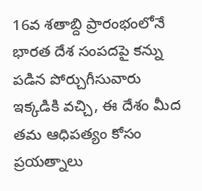16వ శతాబ్ది ప్రారంభంలోనే భారత దేశ సంపదపై కన్ను పడిన పోర్చుగీసువారు ఇక్కడికి వచ్చి, ఈ దేశం మీద తమ ఆధిపత్యం కోసం ప్రయత్నాలు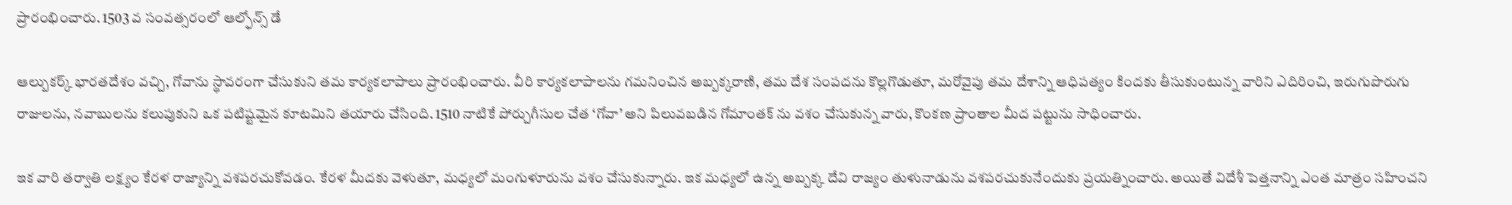ప్రారంభించారు. 1503 వ సంవత్సరంలో ఆల్ఫోన్స్ డే

ఆల్బుకర్క్ భారతదేశం వచ్చి, గోవాను స్థావరంగా చేసుకుని తమ కార్యకలాపాలు ప్రారంభించారు. వీరి కార్యకలాపాలను గమనించిన అబ్బక్కరాణి, తమ దేశ సంపదను కొల్లగొడుతూ, మరోవైపు తమ దేశాన్ని ఆధిపత్యం కిందకు తీసుకుంటున్న వారిని ఎదిరించి, ఇరుగుపొరుగు రాజులను, నవాబులను కలుపుకుని ఒక పటిష్టమైన కూటమిని తయారు చేసింది. 1510 నాటికే పోర్చుగీసుల చేత ‘గోవా’ అని పిలువబడిన గోమాంతక్ ను వశం చేసుకున్న వారు, కొంకణ ప్రాంతాల మీద పట్టును సాధించారు.

ఇక వారి తర్వాతి లక్ష్యం కేరళ రాజ్యాన్ని వశపరచుకోవడం. కేరళ మీదకు వెళుతూ, మధ్యలో మంగుళూరును వశం చేసుకున్నారు. ఇక మధ్యలో ఉన్న అబ్బక్క దేవి రాజ్యం తుళునాడును వశపరచుకునేందుకు ప్రయత్నించారు. అయితే విదేశీ పెత్తనాన్ని ఎంత మాత్రం సహించని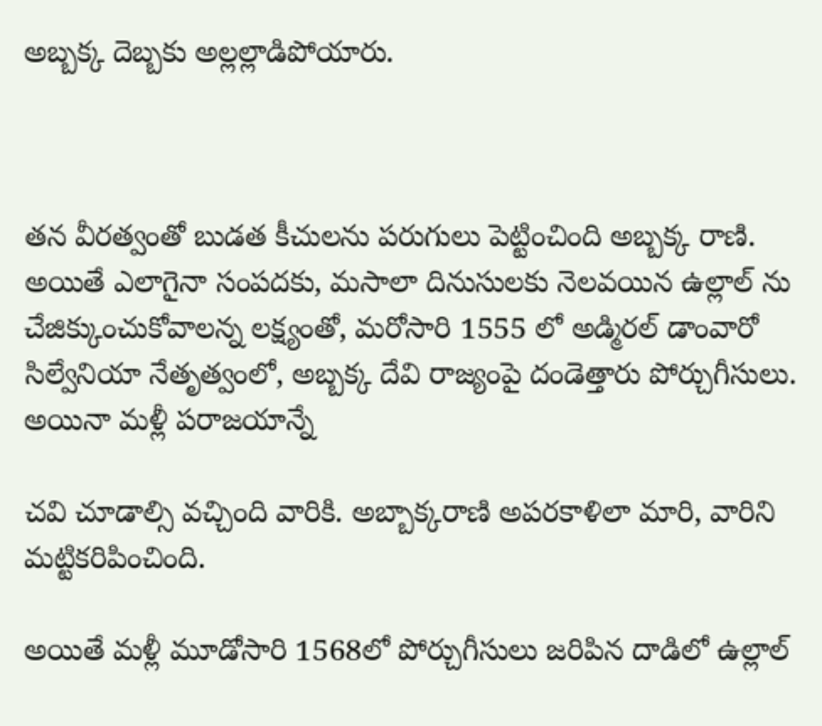అబ్బక్క దెబ్బకు అల్లల్లాడిపోయారు.



తన వీరత్వంతో బుడత కీచులను పరుగులు పెట్టించింది అబ్బక్క రాణి. అయితే ఎలాగైనా సంపదకు, మసాలా దినుసులకు నెలవయిన ఉల్లాల్ ను చేజిక్కుంచుకోవాలన్న లక్ష్యంతో, మరోసారి 1555 లో అడ్మిరల్ డాంవారో సిల్వేనియా నేతృత్వంలో, అబ్బక్క దేవి రాజ్యంపై దండెత్తారు పోర్చుగీసులు. అయినా మళ్లీ పరాజయాన్నే

చవి చూడాల్సి వచ్చింది వారికి. అబ్బాక్కరాణి అపరకాళిలా మారి, వారిని మట్టికరిపించింది.

అయితే మళ్లీ మూడోసారి 1568లో పోర్చుగీసులు జరిపిన దాడిలో ఉల్లాల్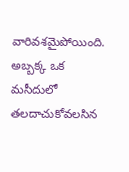వారివశమైపోయింది. అబ్బక్క ఒక మసీదులో తలదాచుకోవలసిన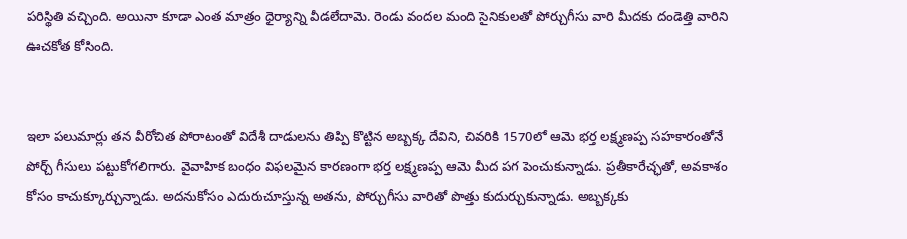పరిస్థితి వచ్చింది. అయినా కూడా ఎంత మాత్రం ధైర్యాన్ని వీడలేదామె. రెండు వందల మంది సైనికులతో పోర్చుగీసు వారి మీదకు దండెత్తి వారిని ఊచకోత కోసింది.


ఇలా పలుమార్లు తన వీరోచిత పోరాటంతో విదేశీ దాడులను తిప్పి కొట్టిన అబ్బక్క దేవిని, చివరికి 1570లో ఆమె భర్త లక్ష్మణప్ప సహకారంతోనే పోర్చ్ గీసులు పట్టుకోగలిగారు. వైవాహిక బంధం విఫలమైన కారణంగా భర్త లక్ష్మణప్ప ఆమె మీద పగ పెంచుకున్నాడు. ప్రతీకారేచ్ఛతో, అవకాశం కోసం కాచుక్కూర్చున్నాడు. అదనుకోసం ఎదురుచూస్తున్న అతను, పోర్చుగీసు వారితో పొత్తు కుదుర్చుకున్నాడు. అబ్బక్కకు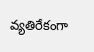వ్యతిరేకంగా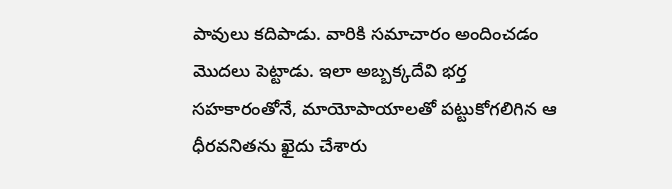పావులు కదిపాడు. వారికి సమాచారం అందించడం మొదలు పెట్టాడు. ఇలా అబ్బక్కదేవి భర్త సహకారంతోనే, మాయోపాయాలతో పట్టుకోగలిగిన ఆ ధీరవనితను ఖైదు చేశారు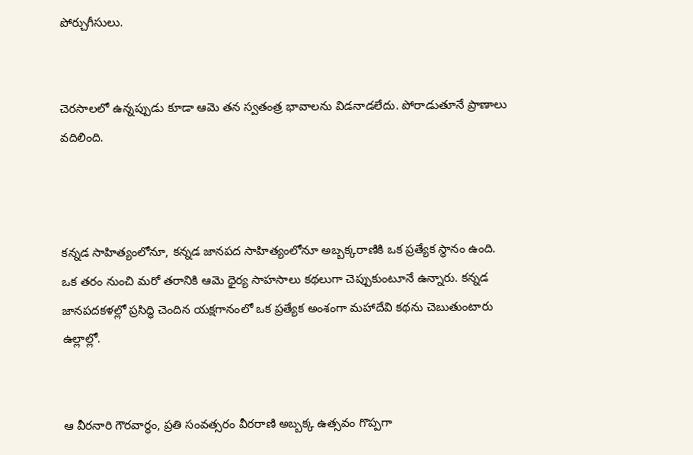పోర్చుగీసులు.


చెరసాలలో ఉన్నప్పుడు కూడా ఆమె తన స్వతంత్ర భావాలను విడనాడలేదు. పోరాడుతూనే ప్రాణాలు వదిలింది.



కన్నడ సాహిత్యంలోనూ, కన్నడ జానపద సాహిత్యంలోనూ అబ్బక్కరాణికి ఒక ప్రత్యేక స్థానం ఉంది. ఒక తరం నుంచి మరో తరానికి ఆమె ధైర్య సాహసాలు కథలుగా చెప్పుకుంటూనే ఉన్నారు. కన్నడ జానపదకళల్లో ప్రసిద్ధి చెందిన యక్షగానంలో ఒక ప్రత్యేక అంశంగా మహాదేవి కథను చెబుతుంటారు ఉల్లాల్లో.


ఆ వీరనారి గౌరవార్థం, ప్రతి సంవత్సరం వీరరాణి అబ్బక్క ఉత్సవం గొప్పగా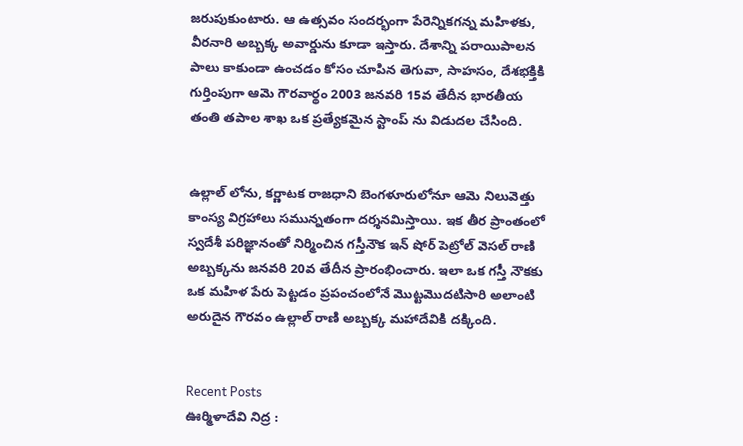జరుపుకుంటారు. ఆ ఉత్సవం సందర్భంగా పేరెన్నికగన్న మహిళకు, వీరనారి అబ్బక్క అవార్డును కూడా ఇస్తారు. దేశాన్ని పరాయిపాలన పాలు కాకుండా ఉంచడం కోసం చూపిన తెగువా, సాహసం, దేశభక్తికి గుర్తింపుగా ఆమె గౌరవార్థం 2003 జనవరి 15వ తేదీన భారతీయ తంతి తపాల శాఖ ఒక ప్రత్యేకమైన స్టాంప్ ను విడుదల చేసింది.


ఉల్లాల్ లోను, కర్ణాటక రాజధాని బెంగళూరులోనూ ఆమె నిలువెత్తు కాంస్య విగ్రహాలు సమున్నతంగా దర్శనమిస్తాయి. ఇక తీర ప్రాంతంలో స్వదేశీ పరిజ్ఞానంతో నిర్మించిన గస్తీనౌక ఇన్ షోర్ పెట్రోల్ వెసల్ రాణి అబ్బక్కను జనవరి 20వ తేదీన ప్రారంభించారు. ఇలా ఒక గస్తీ నౌకకు ఒక మహిళ పేరు పెట్టడం ప్రపంచంలోనే మొట్టమొదటిసారి అలాంటి అరుదైన గౌరవం ఉల్లాల్ రాణి అబ్బక్క మహాదేవికి దక్కింది.


Recent Posts
ఊర్మిళాదేవి నిద్ర :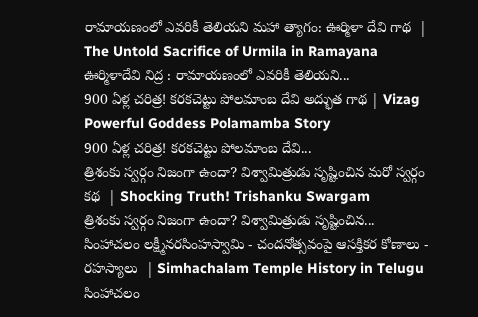రామాయణంలో ఎవరికీ తెలియని మహా త్యాగం: ఊర్మిళా దేవి గాథ  | The Untold Sacrifice of Urmila in Ramayana
ఊర్మిళాదేవి నిద్ర : రామాయణంలో ఎవరికీ తెలియని...
900 ఏళ్ల చరిత్ర! కరకచెట్టు పోలమాంబ దేవి అద్భుత గాథ | Vizag Powerful Goddess Polamamba Story
900 ఏళ్ల చరిత్ర! కరకచెట్టు పోలమాంబ దేవి...
త్రిశంకు స్వర్గం నిజంగా ఉందా? విశ్వామిత్రుడు సృష్టించిన మరో స్వర్గం కథ  | Shocking Truth! Trishanku Swargam
త్రిశంకు స్వర్గం నిజంగా ఉందా? విశ్వామిత్రుడు సృష్టించిన...
సింహాచలం లక్ష్మీనరసింహస్వామి - చందనోత్సవంపై ఆసక్తికర కోణాలు - రహస్యాలు  | Simhachalam Temple History in Telugu
సింహాచలం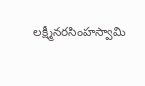లక్ష్మీనరసింహస్వామి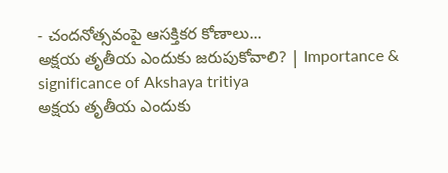- చందనోత్సవంపై ఆసక్తికర కోణాలు...
అక్షయ తృతీయ ఎందుకు జరుపుకోవాలి? | Importance & significance of Akshaya tritiya
అక్షయ తృతీయ ఎందుకు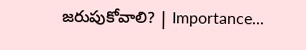జరుపుకోవాలి? | Importance...